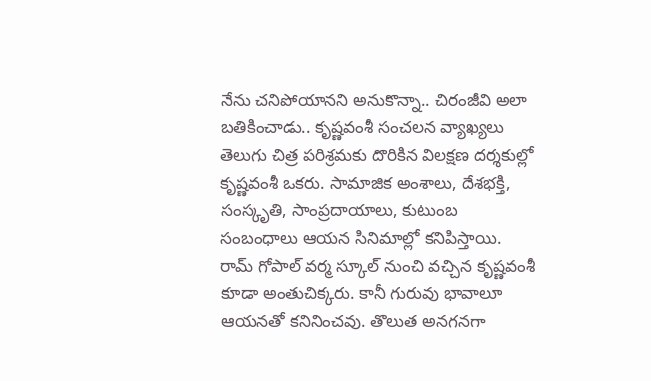నేను చనిపోయానని అనుకొన్నా.. చిరంజీవి అలా బతికించాడు.. కృష్ణవంశీ సంచలన వ్యాఖ్యలు
తెలుగు చిత్ర పరిశ్రమకు దొరికిన విలక్షణ దర్శకుల్లో కృష్ణవంశీ ఒకరు. సామాజిక అంశాలు, దేశభక్తి, సంస్కృతి, సాంప్రదాయాలు, కుటుంబ సంబంధాలు ఆయన సినిమాల్లో కనిపిస్తాయి. రామ్ గోపాల్ వర్మ స్కూల్ నుంచి వచ్చిన కృష్ణవంశీ కూడా అంతుచిక్కరు. కానీ గురువు భావాలూ ఆయనతో కనినించవు. తొలుత అనగనగా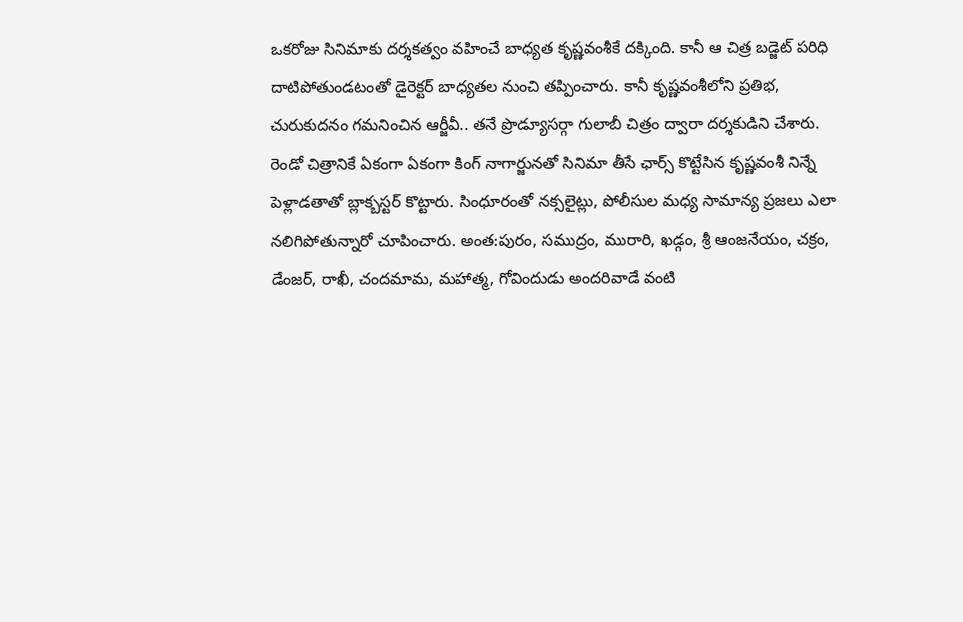ఒకరోజు సినిమాకు దర్శకత్వం వహించే బాధ్యత కృష్ణవంశీకే దక్కింది. కానీ ఆ చిత్ర బడ్జెట్ పరిధి దాటిపోతుండటంతో డైరెక్టర్ బాధ్యతల నుంచి తప్పించారు. కానీ కృష్ణవంశీలోని ప్రతిభ, చురుకుదనం గమనించిన ఆర్జీవీ.. తనే ప్రొడ్యూసర్గా గులాబీ చిత్రం ద్వారా దర్శకుడిని చేశారు.
రెండో చిత్రానికే ఏకంగా ఏకంగా కింగ్ నాగార్జునతో సినిమా తీసే ఛార్స్ కొట్టేసిన కృష్ణవంశీ నిన్నే పెళ్లాడతాతో బ్లాక్బస్టర్ కొట్టారు. సింధూరంతో నక్సలైట్లు, పోలీసుల మధ్య సామాన్య ప్రజలు ఎలా నలిగిపోతున్నారో చూపించారు. అంత:పురం, సముద్రం, మురారి, ఖడ్గం, శ్రీ ఆంజనేయం, చక్రం, డేంజర్, రాఖీ, చందమామ, మహాత్మ, గోవిందుడు అందరివాడే వంటి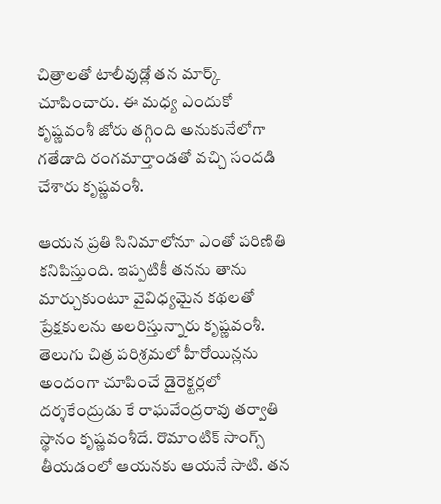చిత్రాలతో టాలీవుడ్లో తన మార్క్ చూపించారు. ఈ మధ్య ఎందుకో కృష్ణవంశీ జోరు తగ్గింది అనుకునేలోగా గతేడాది రంగమార్తాండతో వచ్చి సందడి చేశారు కృష్ణవంశీ.

ఆయన ప్రతి సినిమాలోనూ ఎంతో పరిణితి కనిపిస్తుంది. ఇప్పటికీ తనను తాను మార్చుకుంటూ వైవిధ్యమైన కథలతో ప్రేక్షకులను అలరిస్తున్నారు కృష్ణవంశీ. తెలుగు చిత్ర పరిశ్రమలో హీరోయిన్లను అందంగా చూపించే డైరెక్టర్లలో దర్శకేంద్రుడు కే రాఘవేంద్రరావు తర్వాతి స్థానం కృష్ణవంశీదే. రొమాంటిక్ సాంగ్స్ తీయడంలో ఆయనకు ఆయనే సాటి. తన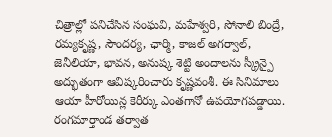చిత్రాల్లో పనిచేసిన సంఘవి, మహేశ్వరి, సోనాలి బింద్రే, రమ్యకృష్ణ, సౌందర్య, ఛార్మి, కాజల్ అగర్వాల్, జెనీలియా, భావన, అనుష్క శెట్టి అందాలను స్క్రీన్పై అద్భుతంగా ఆవిష్కరించారు కృష్ణవంశీ. ఈ సినిమాలు ఆయా హీరోయిన్ల కెరీర్కు ఎంతగానో ఉపయోగపడ్డాయి.
రంగమార్తాండ తర్వాత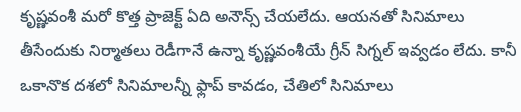కృష్ణవంశీ మరో కొత్త ప్రాజెక్ట్ ఏది అనౌన్స్ చేయలేదు. ఆయనతో సినిమాలు తీసేందుకు నిర్మాతలు రెడీగానే ఉన్నా కృష్ణవంశీయే గ్రీన్ సిగ్నల్ ఇవ్వడం లేదు. కానీ ఒకానొక దశలో సినిమాలన్నీ ఫ్లాప్ కావడం, చేతిలో సినిమాలు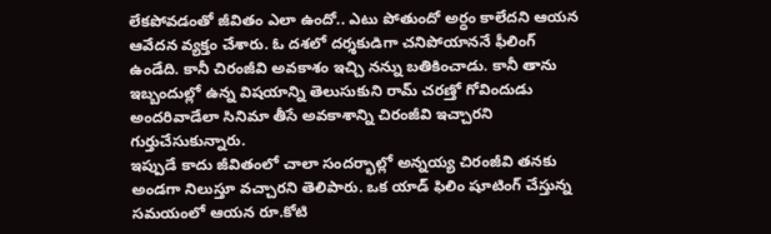లేకపోవడంతో జీవితం ఎలా ఉందో.. ఎటు పోతుందో అర్ధం కాలేదని ఆయన ఆవేదన వ్యక్తం చేశారు. ఓ దశలో దర్శకుడిగా చనిపోయాననే ఫీలింగ్ ఉండేది. కానీ చిరంజీవి అవకాశం ఇచ్చి నన్ను బతికించాడు. కానీ తాను ఇబ్బందుల్లో ఉన్న విషయాన్ని తెలుసుకుని రామ్ చరణ్తో గోవిందుడు అందరివాడేలా సినిమా తీసే అవకాశాన్ని చిరంజీవి ఇచ్చారని గుర్తుచేసుకున్నారు.
ఇప్పుడే కాదు జీవితంలో చాలా సందర్భాల్లో అన్నయ్య చిరంజీవి తనకు అండగా నిలుస్తూ వచ్చారని తెలిపారు. ఒక యాడ్ ఫిలిం షూటింగ్ చేస్తున్న సమయంలో ఆయన రూ.కోటి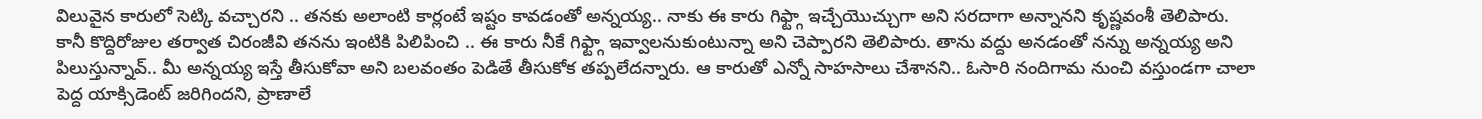విలువైన కారులో సెట్కి వచ్చారని .. తనకు అలాంటి కార్లంటే ఇష్టం కావడంతో అన్నయ్య.. నాకు ఈ కారు గిఫ్ట్గా ఇచ్చేయొచ్చుగా అని సరదాగా అన్నానని కృష్ణవంశీ తెలిపారు.
కానీ కొద్దిరోజుల తర్వాత చిరంజీవి తనను ఇంటికి పిలిపించి .. ఈ కారు నీకే గిఫ్ట్గా ఇవ్వాలనుకుంటున్నా అని చెప్పారని తెలిపారు. తాను వద్దు అనడంతో నన్ను అన్నయ్య అని పిలుస్తున్నావ్.. మీ అన్నయ్య ఇస్తే తీసుకోవా అని బలవంతం పెడితే తీసుకోక తప్పలేదన్నారు. ఆ కారుతో ఎన్నో సాహసాలు చేశానని.. ఓసారి నందిగామ నుంచి వస్తుండగా చాలా పెద్ద యాక్సిడెంట్ జరిగిందని, ప్రాణాలే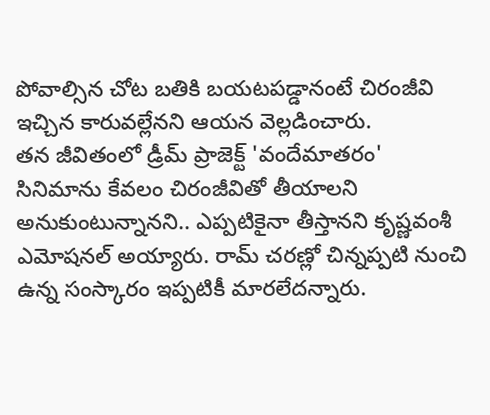పోవాల్సిన చోట బతికి బయటపడ్డానంటే చిరంజీవి ఇచ్చిన కారువల్లేనని ఆయన వెల్లడించారు.
తన జీవితంలో డ్రీమ్ ప్రాజెక్ట్ 'వందేమాతరం' సినిమాను కేవలం చిరంజీవితో తీయాలని అనుకుంటున్నానని.. ఎప్పటికైనా తీస్తానని కృష్ణవంశీ ఎమోషనల్ అయ్యారు. రామ్ చరణ్లో చిన్నప్పటి నుంచి ఉన్న సంస్కారం ఇప్పటికీ మారలేదన్నారు.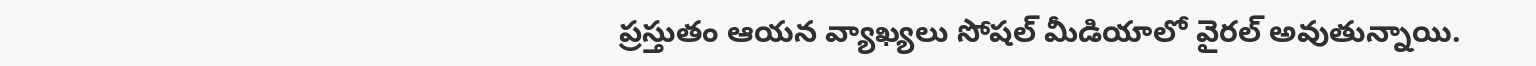ప్రస్తుతం ఆయన వ్యాఖ్యలు సోషల్ మీడియాలో వైరల్ అవుతున్నాయి.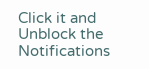Click it and Unblock the Notifications